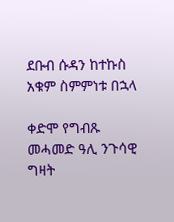ደቡብ ሱዳን ከተኩስ አቁም ስምምነቱ በኋላ

ቀድሞ የግብጹ መሓመድ ዓሊ ንጉሳዊ ግዛት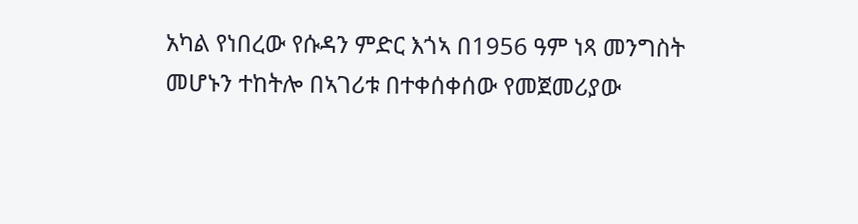አካል የነበረው የሱዳን ምድር እጎኣ በ1956 ዓም ነጻ መንግስት መሆኑን ተከትሎ በኣገሪቱ በተቀሰቀሰው የመጀመሪያው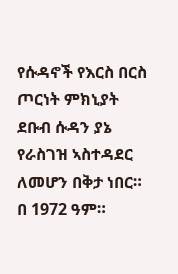የሱዳኖች የእርስ በርስ ጦርነት ምክኒያት ደቡብ ሱዳን ያኔ የራስገዝ ኣስተዳደር ለመሆን በቅታ ነበር። በ 1972 ዓም።